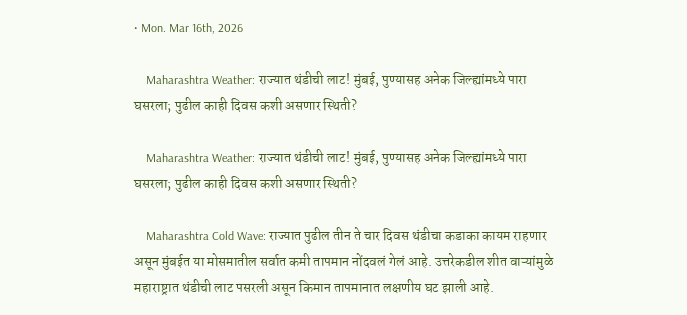• Mon. Mar 16th, 2026

    Maharashtra Weather: राज्यात थंडीची लाट! मुंबई, पुण्यासह अनेक जिल्ह्यांमध्ये पारा घसरला; पुढील काही दिवस कशी असणार स्थिती?

    Maharashtra Weather: राज्यात थंडीची लाट! मुंबई, पुण्यासह अनेक जिल्ह्यांमध्ये पारा घसरला; पुढील काही दिवस कशी असणार स्थिती?

    Maharashtra Cold Wave: राज्यात पुढील तीन ते चार दिवस थंडीचा कडाका कायम राहणार असून मुंबईत या मोसमातील सर्वात कमी तापमान नोंदवलं गेलं आहे. उत्तरेकडील शीत वाऱ्यांमुळे महाराष्ट्रात थंडीची लाट पसरली असून किमान तापमानात लक्षणीय घट झाली आहे.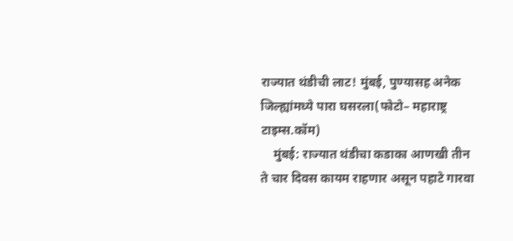राज्यात थंडीची लाट! मुंबई, पुण्यासह अनेक जिल्ह्यांमध्ये पारा घसरला(फोटो– महाराष्ट्र टाइम्स.कॉम)
    मुंबई: राज्यात थंडीचा कडाका आणखी तीन ते चार दिवस कायम राहणार असून पहाटे गारवा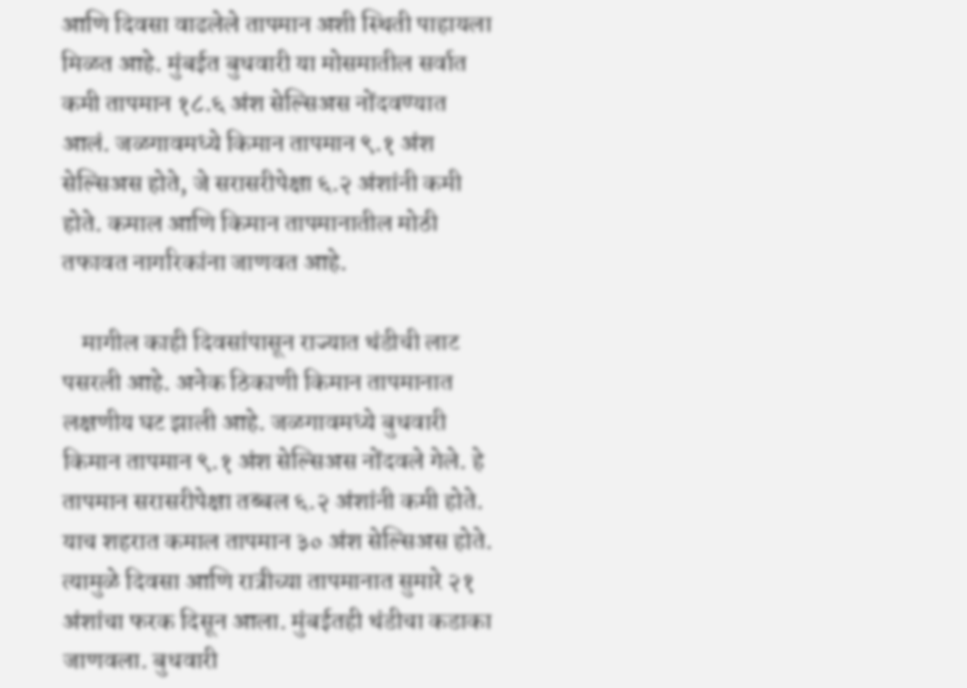आणि दिवसा वाढलेले तापमान अशी स्थिती पाहायला मिळत आहे. मुंबईत बुधवारी या मोसमातील सर्वात कमी तापमान १८.६ अंश सेल्सिअस नोंदवण्यात आलं. जळगावमध्ये किमान तापमान ९.१ अंश सेल्सिअस होते, जे सरासरीपेक्षा ६.२ अंशांनी कमी होते. कमाल आणि किमान तापमानातील मोठी तफावत नागरिकांना जाणवत आहे.

    मागील काही दिवसांपासून राज्यात थंडीची लाट पसरली आहे. अनेक ठिकाणी किमान तापमानात लक्षणीय घट झाली आहे. जळगावमध्ये बुधवारी किमान तापमान ९.१ अंश सेल्सिअस नोंदवले गेले. हे तापमान सरासरीपेक्षा तब्बल ६.२ अंशांनी कमी होते. याच शहरात कमाल तापमान ३० अंश सेल्सिअस होते. त्यामुळे दिवसा आणि रात्रीच्या तापमानात सुमारे २१ अंशांचा फरक दिसून आला. मुंबईतही थंडीचा कडाका जाणवला. बुधवारी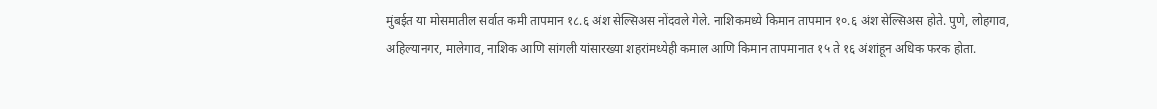मुंबईत या मोसमातील सर्वात कमी तापमान १८.६ अंश सेल्सिअस नोंदवले गेले. नाशिकमध्ये किमान तापमान १०.६ अंश सेल्सिअस होते. पुणे, लोहगाव, अहिल्यानगर, मालेगाव, नाशिक आणि सांगली यांसारख्या शहरांमध्येही कमाल आणि किमान तापमानात १५ ते १६ अंशांहून अधिक फरक होता.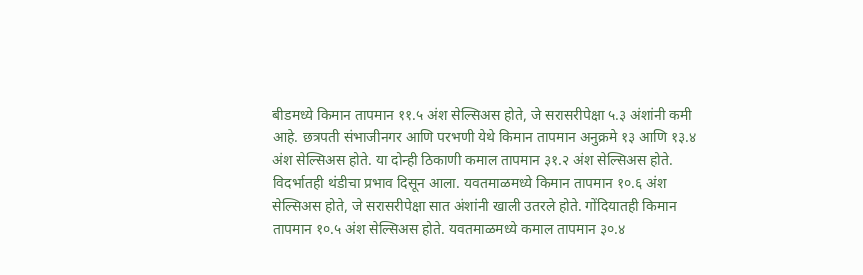बीडमध्ये किमान तापमान ११.५ अंश सेल्सिअस होते, जे सरासरीपेक्षा ५.३ अंशांनी कमी आहे. छत्रपती संभाजीनगर आणि परभणी येथे किमान तापमान अनुक्रमे १३ आणि १३.४ अंश सेल्सिअस होते. या दोन्ही ठिकाणी कमाल तापमान ३१.२ अंश सेल्सिअस होते. विदर्भातही थंडीचा प्रभाव दिसून आला. यवतमाळमध्ये किमान तापमान १०.६ अंश सेल्सिअस होते, जे सरासरीपेक्षा सात अंशांनी खाली उतरले होते. गोंदियातही किमान तापमान १०.५ अंश सेल्सिअस होते. यवतमाळमध्ये कमाल तापमान ३०.४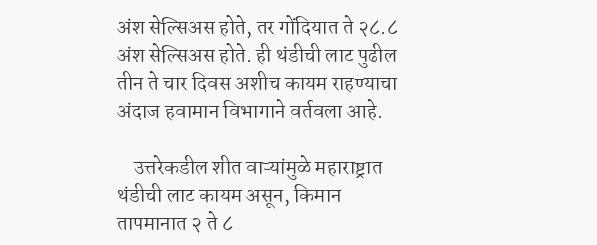अंश सेल्सिअस होते, तर गोंदियात ते २८.८ अंश सेल्सिअस होते. ही थंडीची लाट पुढील तीन ते चार दिवस अशीच कायम राहण्याचा अंदाज हवामान विभागाने वर्तवला आहे.

    उत्तरेकडील शीत वाऱ्यांमुळे महाराष्ट्रात थंडीची लाट कायम असून, किमान तापमानात २ ते ८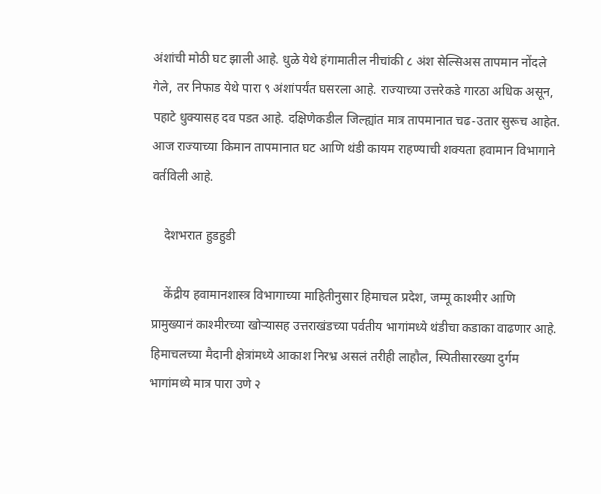अंशांची मोठी घट झाली आहे. धुळे येथे हंगामातील नीचांकी ८ अंश सेल्सिअस तापमान नोंदले गेले, तर निफाड येथे पारा ९ अंशांपर्यंत घसरला आहे. राज्याच्या उत्तरेकडे गारठा अधिक असून, पहाटे धुक्यासह दव पडत आहे. दक्षिणेकडील जिल्ह्यांत मात्र तापमानात चढ-उतार सुरूच आहेत. आज राज्याच्या किमान तापमानात घट आणि थंडी कायम राहण्याची शक्यता हवामान विभागाने वर्तविली आहे.

    देशभरात हुडहुडी

    केंद्रीय हवामानशास्त्र विभागाच्या माहितीनुसार हिमाचल प्रदेश, जम्मू काश्मीर आणि प्रामुख्यानं काश्मीरच्या खोऱ्यासह उत्तराखंडच्या पर्वतीय भागांमध्ये थंडीचा कडाका वाढणार आहे. हिमाचलच्या मैदानी क्षेत्रांमध्ये आकाश निरभ्र असलं तरीही लाहौल, स्पितीसारख्या दुर्गम भागांमध्ये मात्र पारा उणे २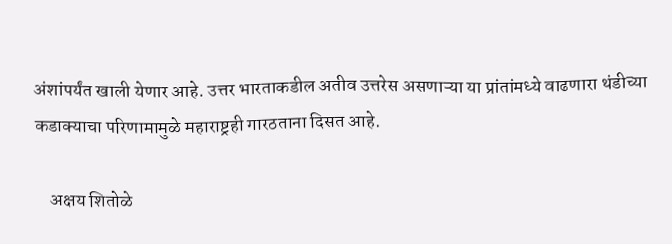अंशांपर्यंत खाली येणार आहे. उत्तर भारताकडील अतीव उत्तरेस असणाऱ्या या प्रांतांमध्ये वाढणारा थंडीच्या कडाक्याचा परिणामामुळे महाराष्ट्रही गारठताना दिसत आहे.

    अक्षय शितोळे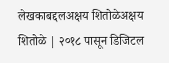लेखकाबद्दलअक्षय शितोळेअक्षय शितोळे | २०१८ पासून डिजिटल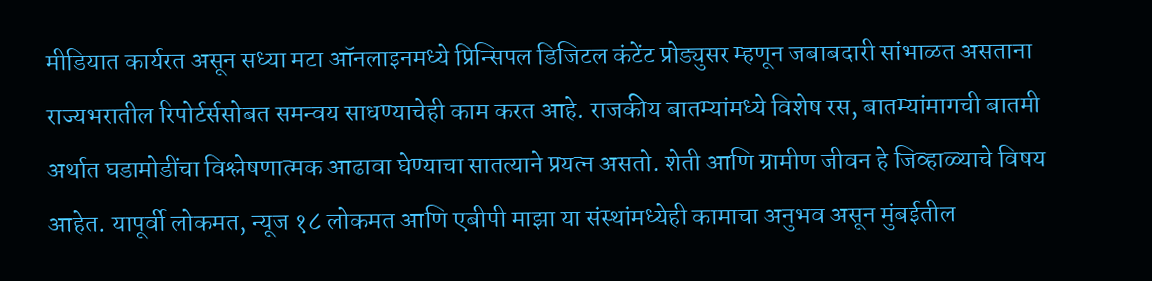मीडियात कार्यरत असून सध्या मटा ऑनलाइनमध्ये प्रिन्सिपल डिजिटल कंटेंट प्रोड्युसर म्हणून जबाबदारी सांभाळत असताना राज्यभरातील रिपोर्टर्ससोबत समन्वय साधण्याचेही काम करत आहे. राजकीय बातम्यांमध्ये विशेष रस, बातम्यांमागची बातमी अर्थात घडामोडींचा विश्लेषणात्मक आढावा घेण्याचा सातत्याने प्रयत्न असतो. शेती आणि ग्रामीण जीवन हे जिव्हाळ्याचे विषय आहेत. यापूर्वी लोकमत, न्यूज १८ लोकमत आणि एबीपी माझा या संस्थांमध्येही कामाचा अनुभव असून मुंबईतील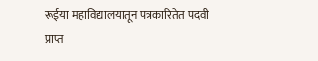रूईया महाविद्यालयातून पत्रकारितेत पदवी प्राप्त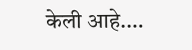केली आहे.…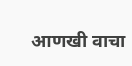आणखी वाचा